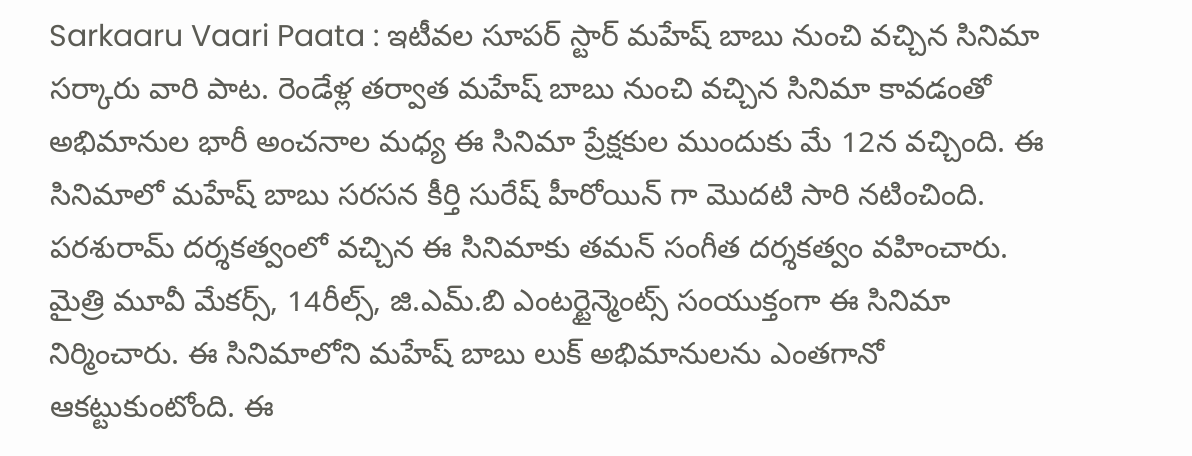Sarkaaru Vaari Paata : ఇటీవల సూపర్ స్టార్ మహేష్ బాబు నుంచి వచ్చిన సినిమా సర్కారు వారి పాట. రెండేళ్ల తర్వాత మహేష్ బాబు నుంచి వచ్చిన సినిమా కావడంతో అభిమానుల భారీ అంచనాల మధ్య ఈ సినిమా ప్రేక్షకుల ముందుకు మే 12న వచ్చింది. ఈ సినిమాలో మహేష్ బాబు సరసన కీర్తి సురేష్ హీరోయిన్ గా మొదటి సారి నటించింది. పరశురామ్ దర్శకత్వంలో వచ్చిన ఈ సినిమాకు తమన్ సంగీత దర్శకత్వం వహించారు. మైత్రి మూవీ మేకర్స్, 14రీల్స్, జి.ఎమ్.బి ఎంటర్టైన్మెంట్స్ సంయుక్తంగా ఈ సినిమా నిర్మించారు. ఈ సినిమాలోని మహేష్ బాబు లుక్ అభిమానులను ఎంతగానో ఆకట్టుకుంటోంది. ఈ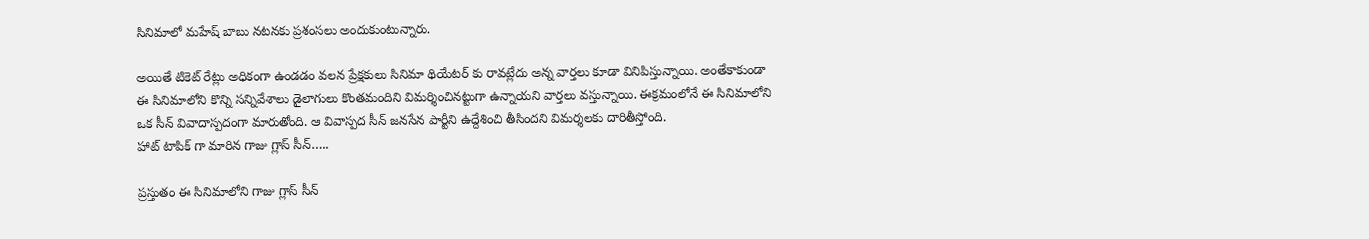సినిమాలో మహేష్ బాబు నటనకు ప్రశంసలు అందుకుంటున్నారు.

అయితే టికెట్ రేట్లు అధికంగా ఉండడం వలన ప్రేక్షకులు సినిమా థియేటర్ కు రావట్లేదు అన్న వార్తలు కూడా వినిపిస్తున్నాయి. అంతేకాకుండా ఈ సినిమాలోని కొన్ని సన్నివేశాలు డైలాగులు కొంతమందిని విమర్శించినట్టుగా ఉన్నాయని వార్తలు వస్తున్నాయి. ఈక్రమంలోనే ఈ సినిమాలోని ఒక సీన్ వివాదాస్పదంగా మారుతోంది. ఆ వివాస్పద సీన్ జనసేన పార్టీని ఉద్దేశించి తీసిందని విమర్శలకు దారితీస్తోంది.
హాట్ టాపిక్ గా మారిన గాజు గ్లాస్ సీన్…..

ప్రస్తుతం ఈ సినిమాలోని గాజు గ్లాస్ సీన్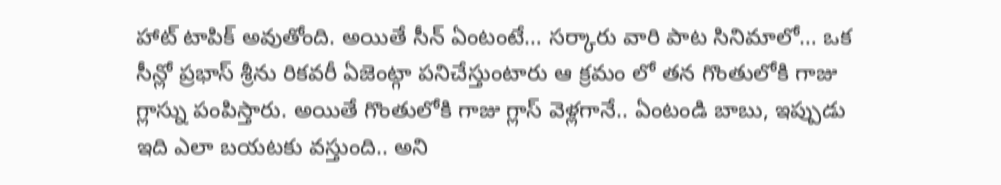హాట్ టాపిక్ అవుతోంది. అయితే సీన్ ఏంటంటే… సర్కారు వారి పాట సినిమాలో… ఒక సీన్లో ప్రభాస్ శ్రీను రికవరీ ఏజెంట్గా పనిచేస్తుంటారు ఆ క్రమం లో తన గొంతులోకి గాజు గ్లాస్ను పంపిస్తారు. అయితే గొంతులోకి గాజు గ్లాస్ వెళ్లగానే.. ఏంటండి బాబు, ఇప్పుడు ఇది ఎలా బయటకు వస్తుంది.. అని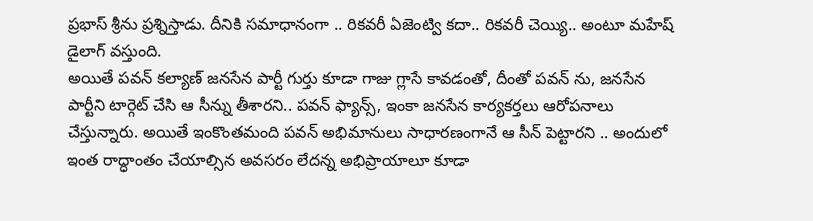ప్రభాస్ శ్రీను ప్రశ్నిస్తాడు. దీనికి సమాధానంగా .. రికవరీ ఏజెంట్వి కదా.. రికవరీ చెయ్యి.. అంటూ మహేష్ డైలాగ్ వస్తుంది.
అయితే పవన్ కల్యాణ్ జనసేన పార్టీ గుర్తు కూడా గాజు గ్లాసే కావడంతో, దీంతో పవన్ ను, జనసేన పార్టీని టార్గెట్ చేసి ఆ సీన్ను తీశారని.. పవన్ ఫ్యాన్స్, ఇంకా జనసేన కార్యకర్తలు ఆరోపనాలు చేస్తున్నారు. అయితే ఇంకొంతమంది పవన్ అభిమానులు సాధారణంగానే ఆ సీన్ పెట్టారని .. అందులో ఇంత రాద్ధాంతం చేయాల్సిన అవసరం లేదన్న అభిప్రాయాలూ కూడా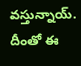వస్తున్నాయ్. దీంతో ఈ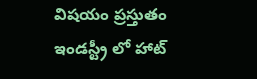విషయం ప్రస్తుతం ఇండస్ట్రీ లో హాట్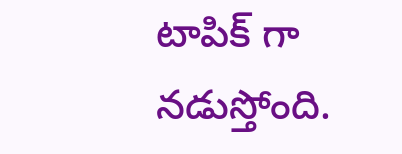టాపిక్ గా నడుస్తోంది.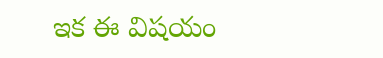ఇక ఈ విషయం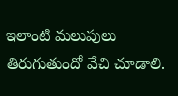ఇలాంటి మలుపులు తిరుగుతుందో వేచి చూడాలి.